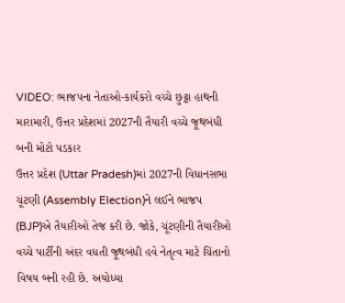VIDEO: ભાજપના નેતાઓ-કાર્યકરો વચ્ચે છુટ્ટા હાથની મારામારી, ઉત્તર પ્રદેશમાં 2027ની તૈયારી વચ્ચે જૂથબંધી બની મોટો પડકાર
ઉત્તર પ્રદેશ (Uttar Pradesh)માં 2027ની વિધાનસભા ચૂંટણી (Assembly Election)ને લઈને ભાજપ (BJP)એ તૈયારીઓ તેજ કરી છે. જોકે, ચૂંટણીની તૈયારીઓ વચ્ચે પાર્ટીની અંદર વધતી જૂથબંધી હવે નેતૃત્વ માટે ચિંતાનો વિષય બની રહી છે. અયોધ્યા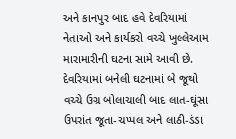અને કાનપુર બાદ હવે દેવરિયામાં નેતાઓ અને કાર્યકરો વચ્ચે ખુલ્લેઆમ મારામારીની ઘટના સામે આવી છે.
દેવરિયામાં બનેલી ઘટનામાં બે જૂથો વચ્ચે ઉગ્ર બોલાચાલી બાદ લાત-ઘૂંસા ઉપરાંત જૂતા-ચપ્પલ અને લાઠી-ડંડા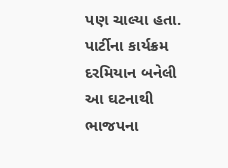પણ ચાલ્યા હતા. પાર્ટીના કાર્યક્રમ દરમિયાન બનેલી આ ઘટનાથી ભાજપના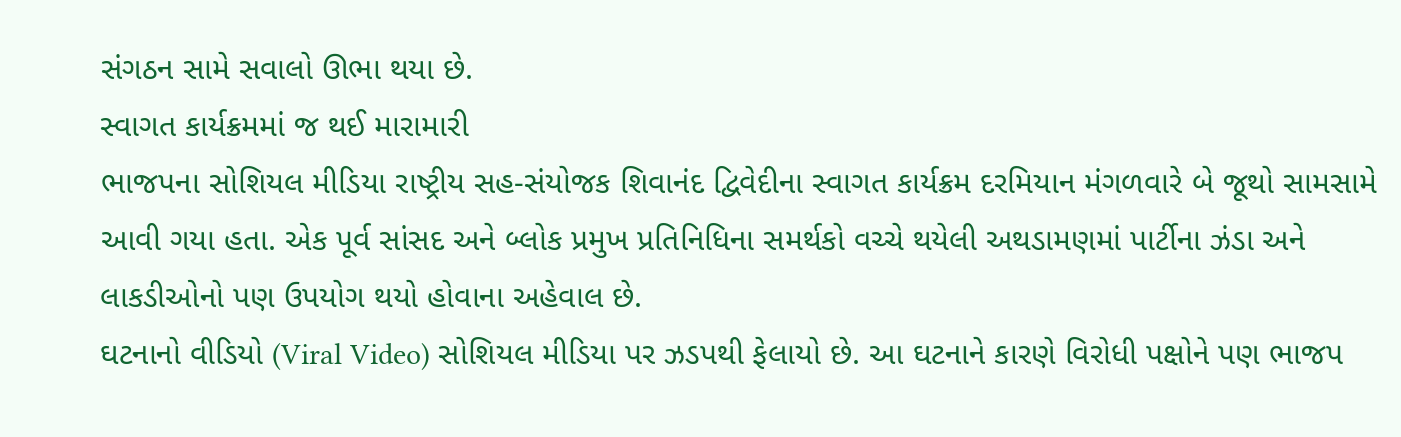સંગઠન સામે સવાલો ઊભા થયા છે.
સ્વાગત કાર્યક્રમમાં જ થઈ મારામારી
ભાજપના સોશિયલ મીડિયા રાષ્ટ્રીય સહ-સંયોજક શિવાનંદ દ્વિવેદીના સ્વાગત કાર્યક્રમ દરમિયાન મંગળવારે બે જૂથો સામસામે આવી ગયા હતા. એક પૂર્વ સાંસદ અને બ્લોક પ્રમુખ પ્રતિનિધિના સમર્થકો વચ્ચે થયેલી અથડામણમાં પાર્ટીના ઝંડા અને લાકડીઓનો પણ ઉપયોગ થયો હોવાના અહેવાલ છે.
ઘટનાનો વીડિયો (Viral Video) સોશિયલ મીડિયા પર ઝડપથી ફેલાયો છે. આ ઘટનાને કારણે વિરોધી પક્ષોને પણ ભાજપ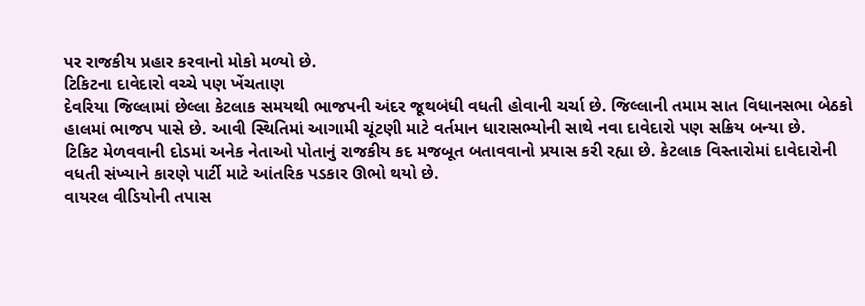પર રાજકીય પ્રહાર કરવાનો મોકો મળ્યો છે.
ટિકિટના દાવેદારો વચ્ચે પણ ખેંચતાણ
દેવરિયા જિલ્લામાં છેલ્લા કેટલાક સમયથી ભાજપની અંદર જૂથબંધી વધતી હોવાની ચર્ચા છે. જિલ્લાની તમામ સાત વિધાનસભા બેઠકો હાલમાં ભાજપ પાસે છે. આવી સ્થિતિમાં આગામી ચૂંટણી માટે વર્તમાન ધારાસભ્યોની સાથે નવા દાવેદારો પણ સક્રિય બન્યા છે.
ટિકિટ મેળવવાની દોડમાં અનેક નેતાઓ પોતાનું રાજકીય કદ મજબૂત બતાવવાનો પ્રયાસ કરી રહ્યા છે. કેટલાક વિસ્તારોમાં દાવેદારોની વધતી સંખ્યાને કારણે પાર્ટી માટે આંતરિક પડકાર ઊભો થયો છે.
વાયરલ વીડિયોની તપાસ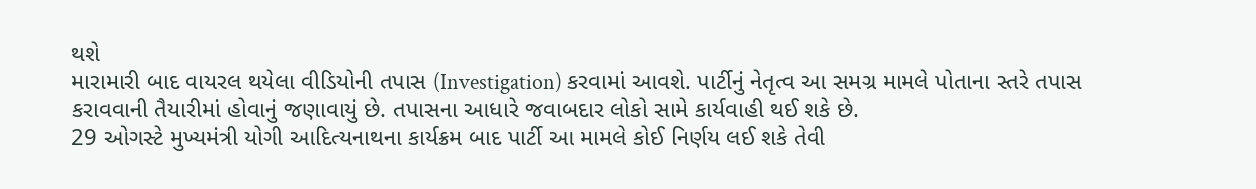થશે
મારામારી બાદ વાયરલ થયેલા વીડિયોની તપાસ (Investigation) કરવામાં આવશે. પાર્ટીનું નેતૃત્વ આ સમગ્ર મામલે પોતાના સ્તરે તપાસ કરાવવાની તૈયારીમાં હોવાનું જણાવાયું છે. તપાસના આધારે જવાબદાર લોકો સામે કાર્યવાહી થઈ શકે છે.
29 ઓગસ્ટે મુખ્યમંત્રી યોગી આદિત્યનાથના કાર્યક્રમ બાદ પાર્ટી આ મામલે કોઈ નિર્ણય લઈ શકે તેવી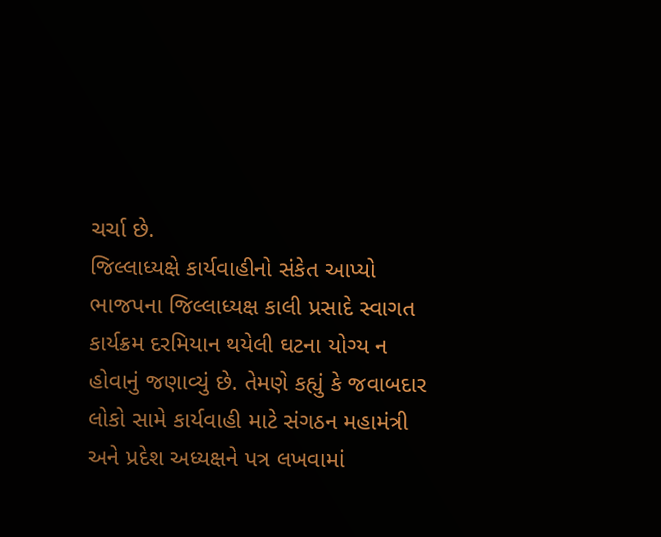ચર્ચા છે.
જિલ્લાધ્યક્ષે કાર્યવાહીનો સંકેત આપ્યો
ભાજપના જિલ્લાધ્યક્ષ કાલી પ્રસાદે સ્વાગત કાર્યક્રમ દરમિયાન થયેલી ઘટના યોગ્ય ન હોવાનું જણાવ્યું છે. તેમણે કહ્યું કે જવાબદાર લોકો સામે કાર્યવાહી માટે સંગઠન મહામંત્રી અને પ્રદેશ અધ્યક્ષને પત્ર લખવામાં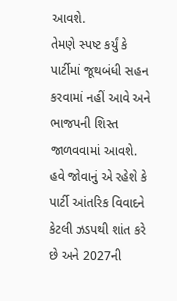આવશે.
તેમણે સ્પષ્ટ કર્યું કે પાર્ટીમાં જૂથબંધી સહન કરવામાં નહીં આવે અને ભાજપની શિસ્ત જાળવવામાં આવશે. હવે જોવાનું એ રહેશે કે પાર્ટી આંતરિક વિવાદને કેટલી ઝડપથી શાંત કરે છે અને 2027ની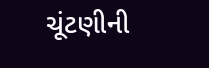ચૂંટણીની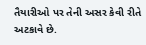તૈયારીઓ પર તેની અસર કેવી રીતે અટકાવે છે.